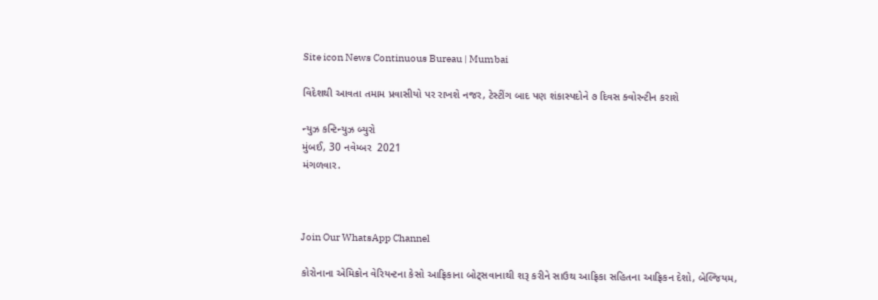Site icon News Continuous Bureau | Mumbai

વિદેશથી આવતા તમામ પ્રવાસીયો પર રાખશે નજર, ટેસ્ટીંગ બાદ પણ શંકાસ્પદોને ૭ દિવસ ક્વોરન્ટીન કરાશે

ન્યુઝ કન્ટિન્યુઝ બ્યુરો
મુંબઈ, 30 નવેમ્બર  2021
મંગળવાર.



Join Our WhatsApp Channel

કોરોનાના એમિક્રોન વેરિયન્ટના કેસો આફ્રિકાના બોટ્‌સવાનાથી શરૂ કરીને સાઉથ આફ્રિકા સહિતના આફ્રિકન દેશો, બેલ્જિયમ,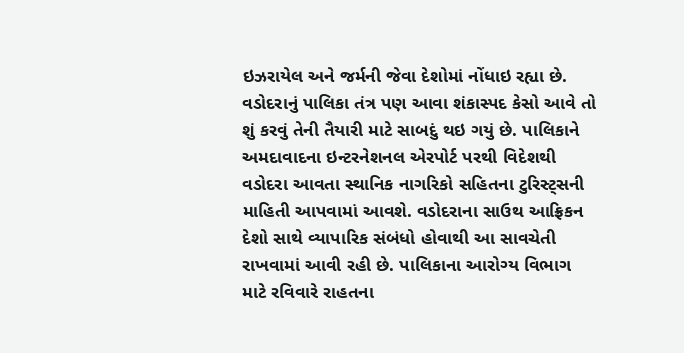ઇઝરાયેલ અને જર્મની જેવા દેશોમાં નોંધાઇ રહ્યા છે. વડોદરાનું પાલિકા તંત્ર પણ આવા શંકાસ્પદ કેસો આવે તો શું કરવું તેની તૈયારી માટે સાબદું થઇ ગયું છે. પાલિકાને અમદાવાદના ઇન્ટરનેશનલ એરપોર્ટ પરથી વિદેશથી વડોદરા આવતા સ્થાનિક નાગરિકો સહિતના ટુરિસ્ટ્‌સની માહિતી આપવામાં આવશે. વડોદરાના સાઉથ આફ્રિકન દેશો સાથે વ્યાપારિક સંબંધો હોવાથી આ સાવચેતી રાખવામાં આવી રહી છે. પાલિકાના આરોગ્ય વિભાગ માટે રવિવારે રાહતના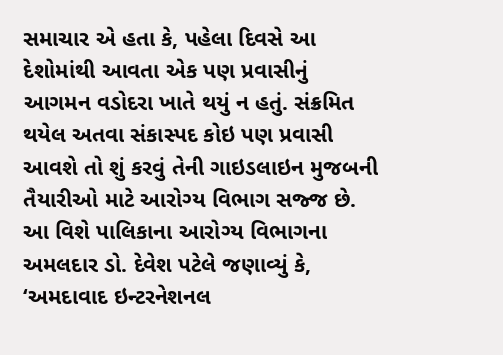સમાચાર એ હતા કે, પહેલા દિવસે આ દેશોમાંથી આવતા એક પણ પ્રવાસીનું આગમન વડોદરા ખાતે થયું ન હતું. સંક્રમિત થયેલ અતવા સંકાસ્પદ કોઇ પણ પ્રવાસી આવશે તો શું કરવું તેની ગાઇડલાઇન મુજબની તૈયારીઓ માટે આરોગ્ય વિભાગ સજ્જ છે. આ વિશે પાલિકાના આરોગ્ય વિભાગના અમલદાર ડો. દેવેશ પટેલે જણાવ્યું કે, ‘અમદાવાદ ઇન્ટરનેશનલ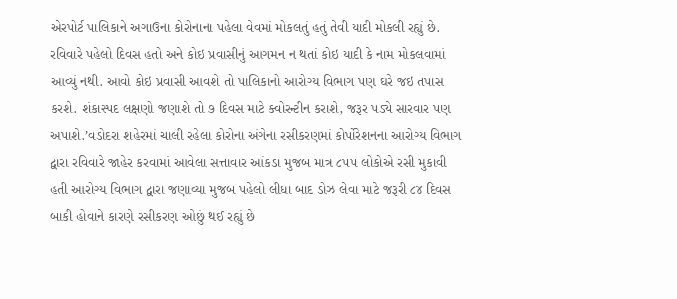એરપોર્ટ પાલિકાને અગાઉના કોરોનાના પહેલા વેવમાં મોકલતું હતું તેવી યાદી મોકલી રહ્યું છે. રવિવારે પહેલો દિવસ હતો અને કોઇ પ્રવાસીનું આગમન ન થતાં કોઇ યાદી કે નામ મોકલવામાં આવ્યું નથી. આવો કોઇ પ્રવાસી આવશે તો પાલિકાનો આરોગ્ય વિભાગ પણ ઘરે જઇ તપાસ કરશે. શંકાસ્પદ લક્ષણો જણાશે તો ૭ દિવસ માટે ક્વોરન્ટીન કરાશે, જરૂર પડ્યે સારવાર પણ અપાશે.’વડોદરા શહેરમાં ચાલી રહેલા કોરોના અંગેના રસીકરણમાં કોર્પોરેશનના આરોગ્ય વિભાગ દ્વારા રવિવારે જાહેર કરવામાં આવેલા સત્તાવાર આંકડા મુજબ માત્ર ૮૫૫ લોકોએ રસી મુકાવી હતી આરોગ્ય વિભાગ દ્વારા જણાવ્યા મુજબ પહેલો લીધા બાદ ડોઝ લેવા માટે જરૂરી ૮૪ દિવસ બાકી હોવાને કારણે રસીકરણ ઓછું થઈ રહ્યું છે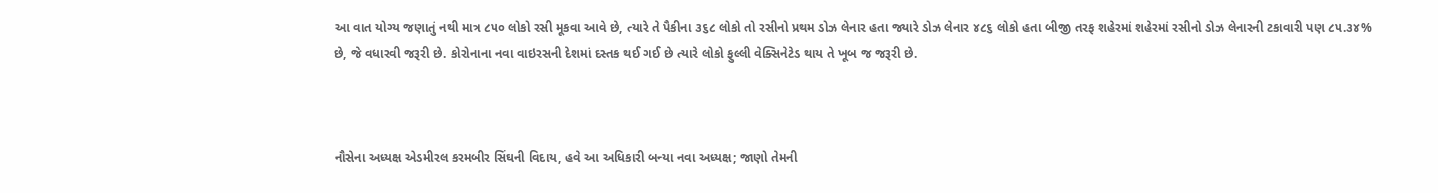આ વાત યોગ્ય જણાતું નથી માત્ર ૮૫૦ લોકો રસી મૂકવા આવે છે, ત્યારે તે પૈકીના ૩૬૮ લોકો તો રસીનો પ્રથમ ડોઝ લેનાર હતા જ્યારે ડોઝ લેનાર ૪૮૬ લોકો હતા બીજી તરફ શહેરમાં શહેરમાં રસીનો ડોઝ લેનારની ટકાવારી પણ ૮૫.૩૪% છે, જે વધારવી જરૂરી છે. કોરોનાના નવા વાઇરસની દેશમાં દસ્તક થઈ ગઈ છે ત્યારે લોકો ફુલ્લી વેક્સિનેટેડ થાય તે ખૂબ જ જરૂરી છે.



નૌસેના અધ્યક્ષ એડમીરલ કરમબીર સિંઘની વિદાય, હવે આ અધિકારી બન્યા નવા અધ્યક્ષ; જાણો તેમની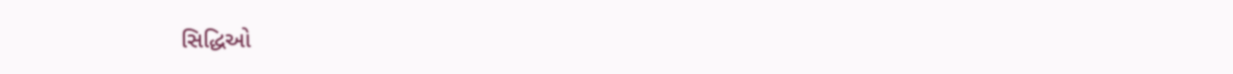સિદ્ધિઓ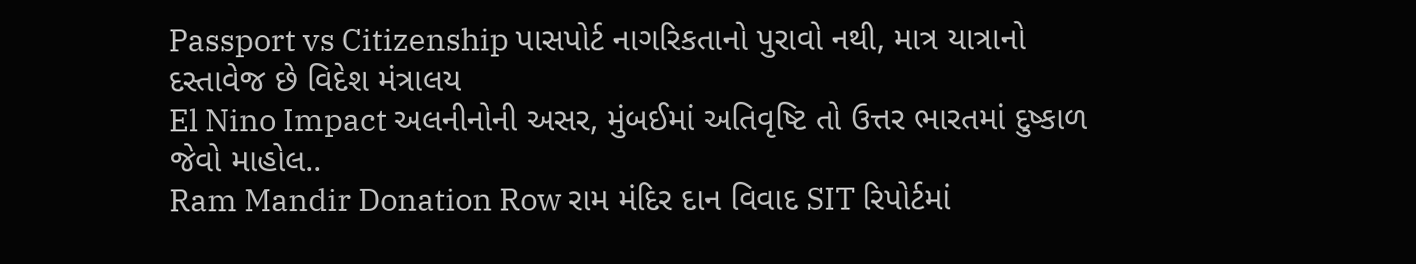Passport vs Citizenship પાસપોર્ટ નાગરિકતાનો પુરાવો નથી, માત્ર યાત્રાનો દસ્તાવેજ છે વિદેશ મંત્રાલય
El Nino Impact અલનીનોની અસર, મુંબઈમાં અતિવૃષ્ટિ તો ઉત્તર ભારતમાં દુષ્કાળ જેવો માહોલ..
Ram Mandir Donation Row રામ મંદિર દાન વિવાદ SIT રિપોર્ટમાં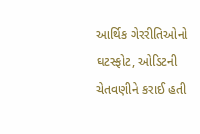આર્થિક ગેરરીતિઓનો ઘટસ્ફોટ, ઓડિટની ચેતવણીને કરાઈ હતી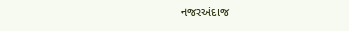નજરઅંદાજ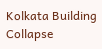Kolkata Building Collapse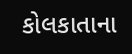કોલકાતાના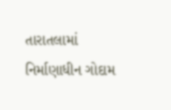તારાતલામાં નિર્માણાધીન ગોદામ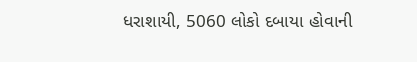ધરાશાયી, 5060 લોકો દબાયા હોવાની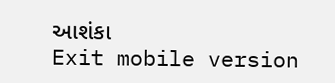આશંકા
Exit mobile version